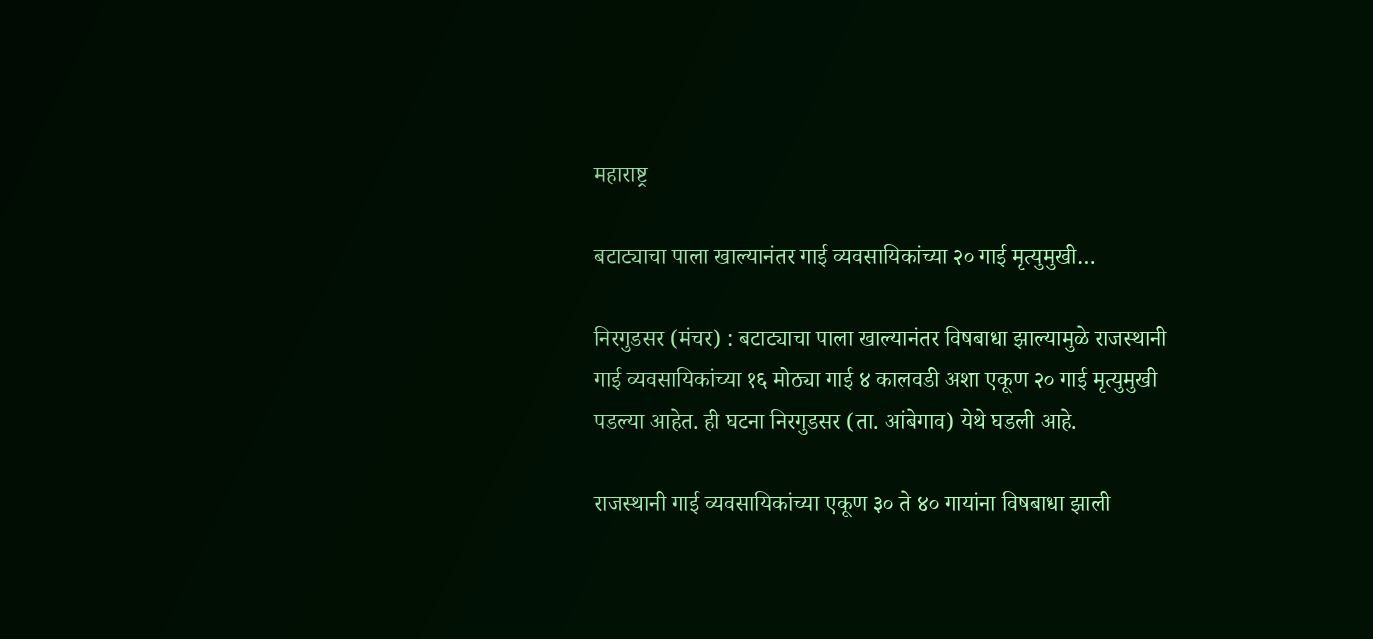महाराष्ट्र

बटाट्याचा पाला खाल्यानंतर गाई व्यवसायिकांच्या २० गाई मृत्युमुखी…

निरगुडसर (मंचर) : बटाट्याचा पाला खाल्यानंतर विषबाधा झाल्यामुळे राजस्थानी गाई व्यवसायिकांच्या १६ मोठ्या गाई ४ कालवडी अशा एकूण २० गाई मृत्युमुखी पडल्या आहेत. ही घटना निरगुडसर (ता. आंबेगाव) येथे घडली आहे.

राजस्थानी गाई व्यवसायिकांच्या एकूण ३० ते ४० गायांना विषबाधा झाली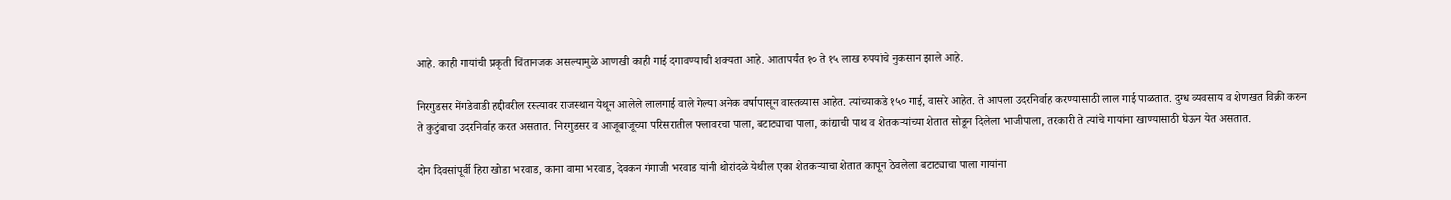आहे. काही गायांची प्रकृती चिंतानजक असल्यामुळे आणखी काही गाई दगावण्याची शक्यता आहे. आतापर्यंत १० ते १५ लाख रुपयांचे नुकसान झाले आहे.

निरगुडसर मेंगडेवाडी हद्दीवरील रस्त्यावर राजस्थान येथून आलेले लालगाई वाले गेल्या अनेक वर्षापासून वास्तव्यास आहेत. त्यांच्याकडे १५० गाई, वासरे आहेत. ते आपला उदरनिर्वाह करण्यासाठी लाल गाई पाळतात. दुग्ध व्यवसाय व शेणखत विक्री करुन ते कुटुंबाचा उदरनिर्वाह करत असतात. निरगुडसर व आजूबाजूच्या परिसरातील फ्लावरचा पाला, बटाट्याचा पाला, कांद्याची पाथ व शेतकऱ्यांच्या शेतात सोडून दिलेला भाजीपाला, तरकारी ते त्यांचे गायांना खाण्यासाठी घेऊन येत असतात.

दोन दिवसांपूर्वी हिरा खोडा भरवाड, काना वामा भरवाड, देवकन गंगाजी भरवाड यांनी थोरांदळे येथील एका शेतकऱ्याचा शेतात कापून ठेवलेला बटाट्याचा पाला गायांना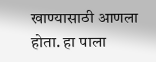खाण्यासाठी आणला होता. हा पाला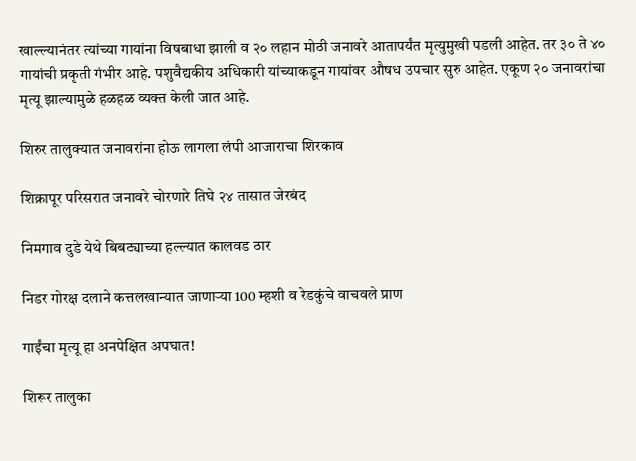खाल्ल्यानंतर त्यांच्या गायांना विषबाधा झाली व २० लहान मोठी जनावरे आतापर्यंत मृत्युमुखी पडली आहेत. तर ३० ते ४० गायांची प्रकृती गंभीर आहे. पशुवैद्यकीय अधिकारी यांच्याकडून गायांवर औषध उपचार सुरु आहेत. एकूण २० जनावरांचा मृत्यू झाल्यामुळे हळहळ व्यक्त केली जात आहे.

शिरुर तालुक्यात जनावरांना होऊ लागला लंपी आजाराचा शिरकाव

शिक्रापूर परिसरात जनावरे चोरणारे तिघे २४ तासात जेरबंद

निमगाव दुडे येथे बिबट्याच्या हल्ल्यात कालवड ठार

निडर गोरक्ष दलाने कत्तलखान्यात जाणाऱ्या 100 म्हशी व रेडकुंचे वाचवले प्राण

गाईंचा मृत्यू हा अनपेक्षित अपघात!

शिरूर तालुका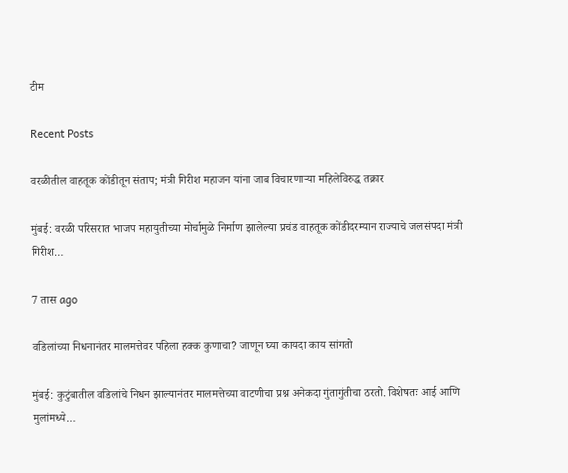टीम

Recent Posts

वरळीतील वाहतूक कोंडीतून संताप; मंत्री गिरीश महाजन यांना जाब विचारणाऱ्या महिलेविरुद्ध तक्रार

मुंबई: वरळी परिसरात भाजप महायुतीच्या मोर्चामुळे निर्माण झालेल्या प्रचंड वाहतूक कोंडीदरम्यान राज्याचे जलसंपदा मंत्री गिरीश…

7 तास ago

वडिलांच्या निधनानंतर मालमत्तेवर पहिला हक्क कुणाचा? जाणून घ्या कायदा काय सांगतो

मुंबई: कुटुंबातील वडिलांचे निधन झाल्यानंतर मालमत्तेच्या वाटणीचा प्रश्न अनेकदा गुंतागुंतीचा ठरतो. विशेषतः आई आणि मुलांमध्ये…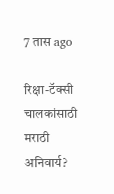7 तास ago

रिक्षा-टॅक्सी चालकांसाठी मराठी अनिवार्य?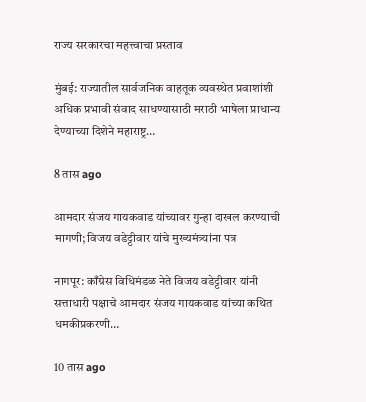राज्य सरकारचा महत्त्वाचा प्रस्ताव

मुंबई: राज्यातील सार्वजनिक वाहतूक व्यवस्थेत प्रवाशांशी अधिक प्रभावी संवाद साधण्यासाठी मराठी भाषेला प्राधान्य देण्याच्या दिशेने महाराष्ट्र…

8 तास ago

आमदार संजय गायकवाड यांच्यावर गुन्हा दाखल करण्याची मागणी; विजय वडेट्टीवार यांचे मुख्यमंत्र्यांना पत्र

नागपूर: काँग्रेस विधिमंडळ नेते विजय वडेट्टीवार यांनी सत्ताधारी पक्षाचे आमदार संजय गायकवाड यांच्या कथित धमकीप्रकरणी…

10 तास ago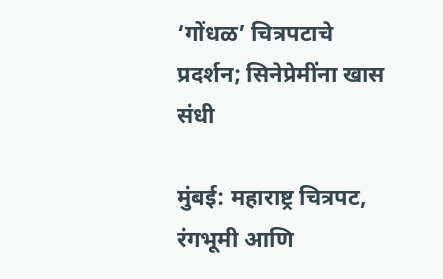‘गोंधळ’ चित्रपटाचे प्रदर्शन; सिनेप्रेमींना खास संधी

मुंबई: महाराष्ट्र चित्रपट, रंगभूमी आणि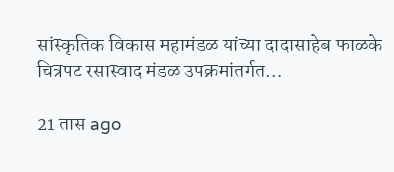सांस्कृतिक विकास महामंडळ यांच्या दादासाहेब फाळके चित्रपट रसास्वाद मंडळ उपक्रमांतर्गत…

21 तास ago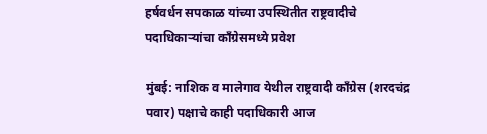हर्षवर्धन सपकाळ यांच्या उपस्थितीत राष्ट्रवादीचे पदाधिकाऱ्यांचा काँग्रेसमध्ये प्रवेश

मुंबई: नाशिक व मालेगाव येथील राष्ट्रवादी काँग्रेस (शरदचंद्र पवार) पक्षाचे काही पदाधिकारी आज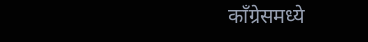काँग्रेसमध्ये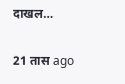दाखल…

21 तास ago